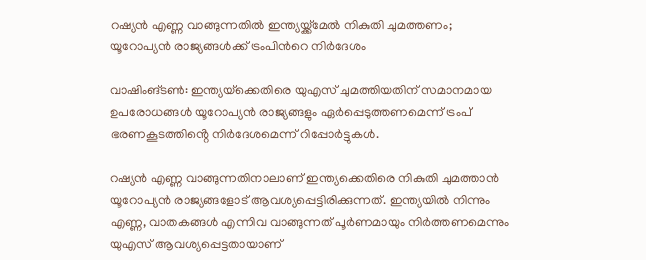റഷ്യൻ എണ്ണ വാങ്ങുന്നതില്‍ ഇന്ത്യയ്ക്ക്‌മേല്‍ നികുതി ചുമത്തണം; യൂറോപ്യന്‍ രാജ്യങ്ങള്‍ക്ക് ട്രംപിന്‍റെ നിര്‍ദേശം

വാഷിംങ്ടണ്‍: ഇന്ത്യയ്‌ക്കെതിരെ യുഎസ് ചുമത്തിയതിന് സമാനമായ ഉപരോധങ്ങള്‍ യൂറോപ്യൻ രാജ്യങ്ങളും ഏർപ്പെടുത്തണമെന്ന് ട്രംപ് ഭരണകൂടത്തിൻ്റെ നിർദേശമെന്ന് റിപ്പോർട്ടുകള്‍.

റഷ്യൻ എണ്ണ വാങ്ങുന്നതിനാലാണ് ഇന്ത്യക്കെതിരെ നികുതി ചുമത്താൻ യൂറോപ്യൻ രാജ്യങ്ങളോട് ആവശ്യപ്പെട്ടിരിക്കുന്നത്. ഇന്ത്യയില്‍ നിന്നും എണ്ണ, വാതകങ്ങള്‍ എന്നിവ വാങ്ങുന്നത് പൂർണമായും നിർത്തണമെന്നും യുഎസ് ആവശ്യപ്പെട്ടതായാണ്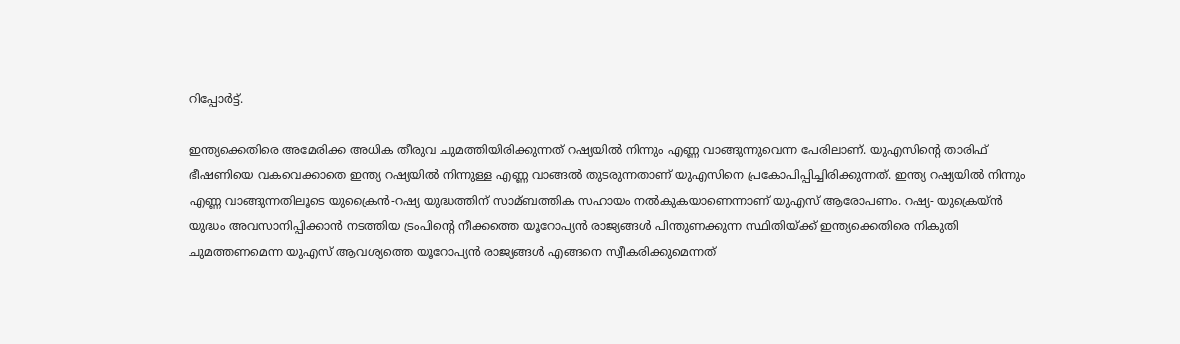റിപ്പോർട്ട്.

ഇന്ത്യക്കെതിരെ അമേരിക്ക അധിക തീരുവ ചുമത്തിയിരിക്കുന്നത് റഷ്യയില്‍ നിന്നും എണ്ണ വാങ്ങുന്നുവെന്ന പേരിലാണ്. യുഎസിന്റെ താരിഫ് ഭീഷണിയെ വകവെക്കാതെ ഇന്ത്യ റഷ്യയില്‍ നിന്നുള്ള എണ്ണ വാങ്ങല്‍ തുടരുന്നതാണ് യുഎസിനെ പ്രകോപിപ്പിച്ചിരിക്കുന്നത്. ഇന്ത്യ റഷ്യയില്‍ നിന്നും എണ്ണ വാങ്ങുന്നതിലൂടെ യുക്രൈൻ-റഷ്യ യുദ്ധത്തിന് സാമ്ബത്തിക സഹായം നല്‍കുകയാണെന്നാണ് യുഎസ് ആരോപണം. റഷ്യ- യുക്രെയ്ൻ യുദ്ധം അവസാനിപ്പിക്കാൻ നടത്തിയ ട്രംപിന്റെ നീക്കത്തെ യൂറോപ്യൻ രാജ്യങ്ങള്‍ പിന്തുണക്കുന്ന സ്ഥിതിയ്ക്ക് ഇന്ത്യക്കെതിരെ നികുതി ചുമത്തണമെന്ന യുഎസ് ആവശ്യത്തെ യൂറോപ്യന്‍ രാജ്യങ്ങള്‍ എങ്ങനെ സ്വീകരിക്കുമെന്നത്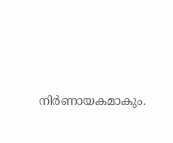നിര്‍ണായകമാകും.